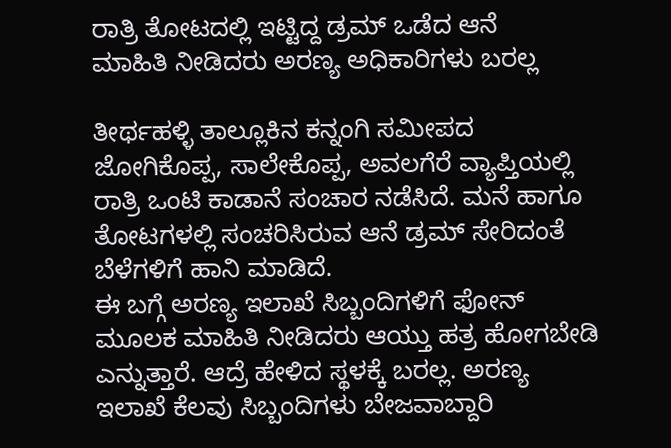ರಾತ್ರಿ ತೋಟದಲ್ಲಿ ಇಟ್ಟಿದ್ದ ಡ್ರಮ್ ಒಡೆದ ಆನೆ
ಮಾಹಿತಿ ನೀಡಿದರು ಅರಣ್ಯ ಅಧಿಕಾರಿಗಳು ಬರಲ್ಲ

ತೀರ್ಥಹಳ್ಳಿ ತಾಲ್ಲೂಕಿನ ಕನ್ನಂಗಿ ಸಮೀಪದ ಜೋಗಿಕೊಪ್ಪ, ಸಾಲೇಕೊಪ್ಪ, ಅವಲಗೆರೆ ವ್ಯಾಪ್ತಿಯಲ್ಲಿ ರಾತ್ರಿ ಒಂಟಿ ಕಾಡಾನೆ ಸಂಚಾರ ನಡೆಸಿದೆ. ಮನೆ ಹಾಗೂ ತೋಟಗಳಲ್ಲಿ ಸಂಚರಿಸಿರುವ ಆನೆ ಡ್ರಮ್ ಸೇರಿದಂತೆ ಬೆಳೆಗಳಿಗೆ ಹಾನಿ ಮಾಡಿದೆ.
ಈ ಬಗ್ಗೆ ಅರಣ್ಯ ಇಲಾಖೆ ಸಿಬ್ಬಂದಿಗಳಿಗೆ ಫೋನ್ ಮೂಲಕ ಮಾಹಿತಿ ನೀಡಿದರು ಆಯ್ತು ಹತ್ರ ಹೋಗಬೇಡಿ ಎನ್ನುತ್ತಾರೆ. ಆದ್ರೆ ಹೇಳಿದ ಸ್ಥಳಕ್ಕೆ ಬರಲ್ಲ. ಅರಣ್ಯ ಇಲಾಖೆ ಕೆಲವು ಸಿಬ್ಬಂದಿಗಳು ಬೇಜವಾಬ್ದಾರಿ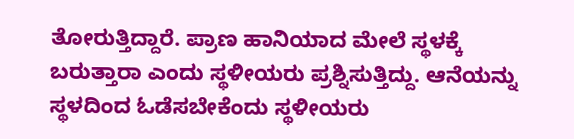ತೋರುತ್ತಿದ್ದಾರೆ. ಪ್ರಾಣ ಹಾನಿಯಾದ ಮೇಲೆ ಸ್ಥಳಕ್ಕೆ ಬರುತ್ತಾರಾ ಎಂದು ಸ್ಥಳೀಯರು ಪ್ರಶ್ನಿಸುತ್ತಿದ್ದು. ಆನೆಯನ್ನು ಸ್ಥಳದಿಂದ ಓಡೆಸಬೇಕೆಂದು ಸ್ಥಳೀಯರು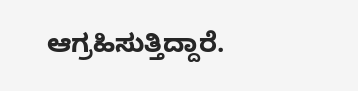ಆಗ್ರಹಿಸುತ್ತಿದ್ದಾರೆ.